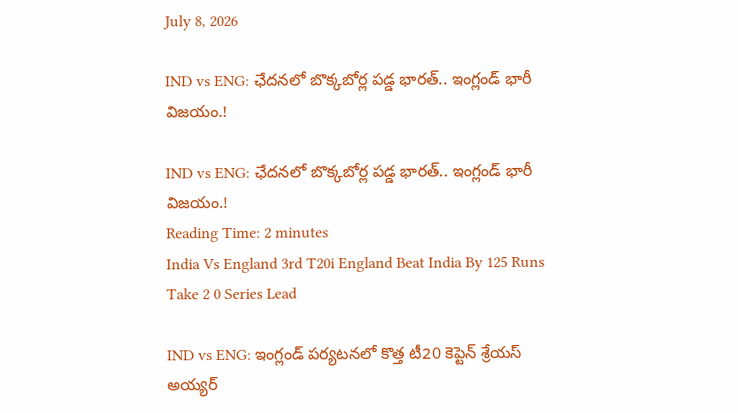July 8, 2026

IND vs ENG: ఛేదనలో బొక్కబోర్ల పడ్డ భారత్.. ఇంగ్లండ్ భారీ విజయం.!

IND vs ENG: ఛేదనలో బొక్కబోర్ల పడ్డ భారత్.. ఇంగ్లండ్ భారీ విజయం.!
Reading Time: 2 minutes
India Vs England 3rd T20i England Beat India By 125 Runs Take 2 0 Series Lead

IND vs ENG: ఇంగ్లండ్ పర్యటనలో కొత్త టీ20 కెప్టెన్ శ్రేయస్ అయ్యర్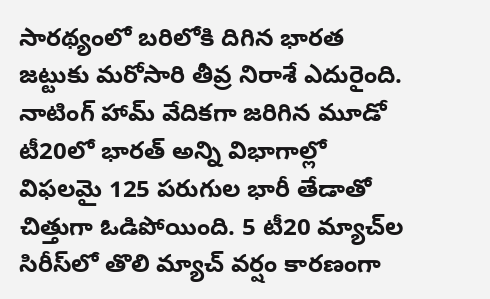సారథ్యంలో బరిలోకి దిగిన భారత జట్టుకు మరోసారి తీవ్ర నిరాశే ఎదురైంది. నాటింగ్ హామ్ వేదికగా జరిగిన మూడో టీ20లో భారత్ అన్ని విభాగాల్లో విఫలమై 125 పరుగుల భారీ తేడాతో చిత్తుగా ఓడిపోయింది. 5 టీ20 మ్యాచ్‌ల సిరీస్‌లో తొలి మ్యాచ్ వర్షం కారణంగా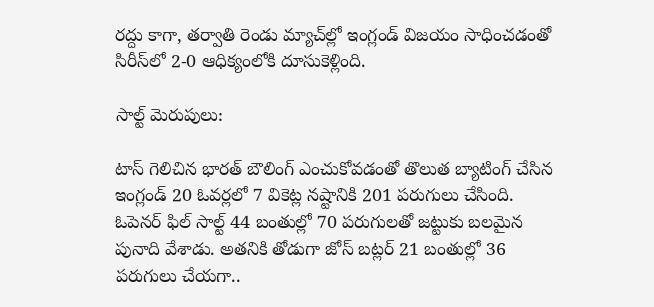రద్దు కాగా, తర్వాతి రెండు మ్యాచ్‌ల్లో ఇంగ్లండ్ విజయం సాధించడంతో సిరీస్‌లో 2-0 ఆధిక్యంలోకి దూసుకెళ్లింది.

సాల్ట్ మెరుపులు:

టాస్ గెలిచిన భారత్ బౌలింగ్ ఎంచుకోవడంతో తొలుత బ్యాటింగ్ చేసిన ఇంగ్లండ్ 20 ఓవర్లలో 7 వికెట్ల నష్టానికి 201 పరుగులు చేసింది. ఓపెనర్ ఫిల్ సాల్ట్ 44 బంతుల్లో 70 పరుగులతో జట్టుకు బలమైన పునాది వేశాడు. అతనికి తోడుగా జోస్ బట్లర్ 21 బంతుల్లో 36 పరుగులు చేయగా..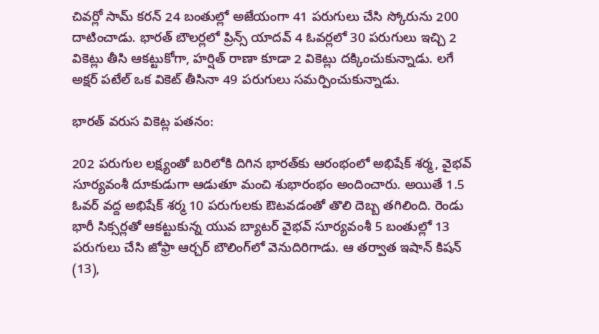చివర్లో సామ్ కరన్ 24 బంతుల్లో అజేయంగా 41 పరుగులు చేసి స్కోరును 200 దాటించాడు. భారత్ బౌలర్లలో ప్రిన్స్ యాదవ్ 4 ఓవర్లలో 30 పరుగులు ఇచ్చి 2 వికెట్లు తీసి ఆకట్టుకోగా, హర్షిత్ రాణా కూడా 2 వికెట్లు దక్కించుకున్నాడు. లగే అక్షర్ పటేల్ ఒక వికెట్ తీసినా 49 పరుగులు సమర్పించుకున్నాడు.

భారత్ వరుస వికెట్ల పతనం:

202 పరుగుల లక్ష్యంతో బరిలోకి దిగిన భారత్‌కు ఆరంభంలో అభిషేక్ శర్మ, వైభవ్ సూర్యవంశీ దూకుడుగా ఆడుతూ మంచి శుభారంభం అందించారు. అయితే 1.5 ఓవర్ వద్ద అభిషేక్ శర్మ 10 పరుగులకు ఔటవడంతో తొలి దెబ్బ తగిలింది. రెండు భారీ సిక్సర్లతో ఆకట్టుకున్న యువ బ్యాటర్ వైభవ్ సూర్యవంశీ 5 బంతుల్లో 13 పరుగులు చేసి జోఫ్రా ఆర్చర్ బౌలింగ్‌లో వెనుదిరిగాడు. ఆ తర్వాత ఇషాన్ కిషన్ (13),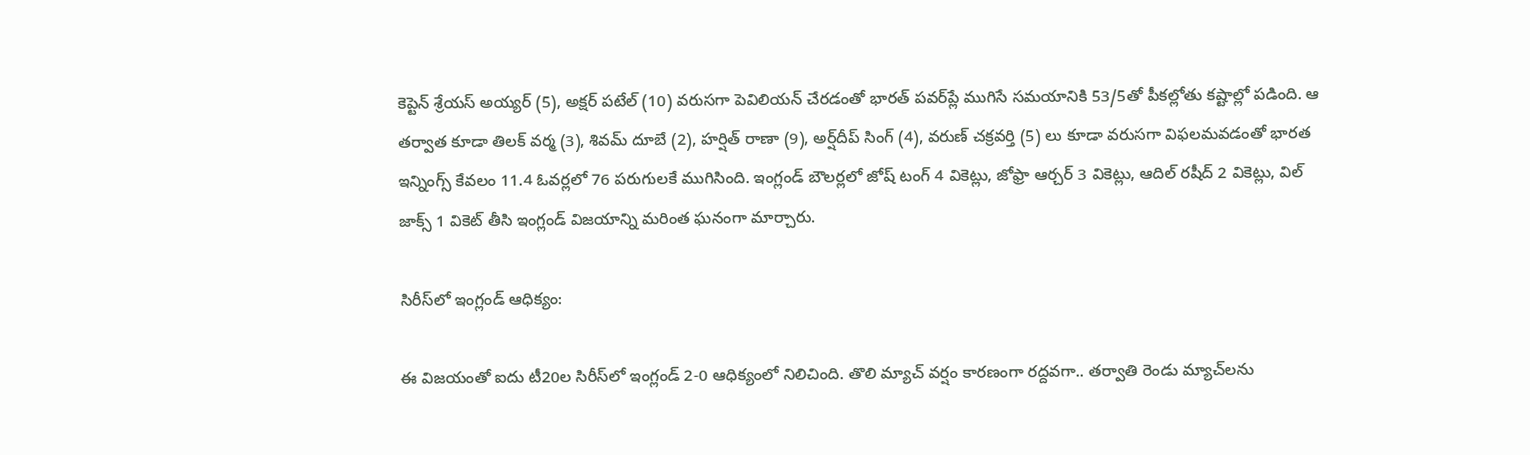కెప్టెన్ శ్రేయస్ అయ్యర్ (5), అక్షర్ పటేల్ (10) వరుసగా పెవిలియన్ చేరడంతో భారత్ పవర్‌ప్లే ముగిసే సమయానికి 53/5తో పీకల్లోతు కష్టాల్లో పడింది. ఆ తర్వాత కూడా తిలక్ వర్మ (3), శివమ్ దూబే (2), హర్షిత్ రాణా (9), అర్ష్‌దీప్ సింగ్ (4), వరుణ్ చక్రవర్తి (5) లు కూడా వరుసగా విఫలమవడంతో భారత ఇన్నింగ్స్ కేవలం 11.4 ఓవర్లలో 76 పరుగులకే ముగిసింది. ఇంగ్లండ్ బౌలర్లలో జోష్ టంగ్ 4 వికెట్లు, జోఫ్రా ఆర్చర్ 3 వికెట్లు, ఆదిల్ రషీద్ 2 వికెట్లు, విల్ జాక్స్ 1 వికెట్ తీసి ఇంగ్లండ్ విజయాన్ని మరింత ఘనంగా మార్చారు.

సిరీస్‌లో ఇంగ్లండ్ ఆధిక్యం:

ఈ విజయంతో ఐదు టీ20ల సిరీస్‌లో ఇంగ్లండ్ 2-0 ఆధిక్యంలో నిలిచింది. తొలి మ్యాచ్ వర్షం కారణంగా రద్దవగా.. తర్వాతి రెండు మ్యాచ్‌లను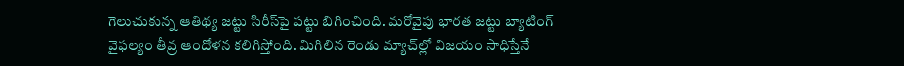గెలుచుకున్న ఆతిథ్య జట్టు సిరీస్‌పై పట్టు బిగించింది. మరోవైపు భారత జట్టు బ్యాటింగ్ వైఫల్యం తీవ్ర ఆందోళన కలిగిస్తోంది. మిగిలిన రెండు మ్యాచ్‌ల్లో విజయం సాధిస్తేనే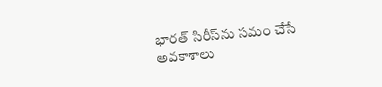భారత్ సిరీస్‌ను సమం చేసే అవకాశాలు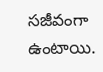సజీవంగా ఉంటాయి.